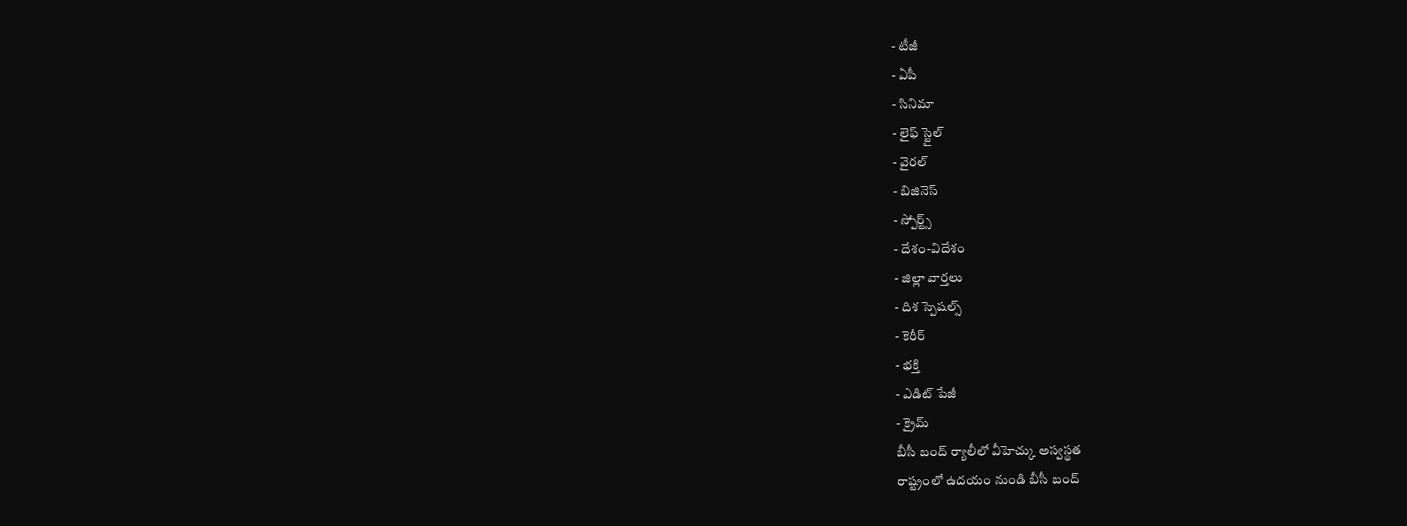- టీజీ
- ఏపీ
- సినిమా
- లైఫ్ స్టైల్
- వైరల్
- బిజినెస్
- స్పోర్ట్స్
- దేశం-విదేశం
- జిల్లా వార్తలు
- దిశ స్పెషల్స్
- కెరీర్
- భక్తి
- ఎడిట్ పేజీ
- క్రైమ్
బీసీ బంద్ ర్యాలీలో వీహెచ్కు అస్వస్థత
రాష్ట్రంలో ఉదయం నుండి బీసీ బంద్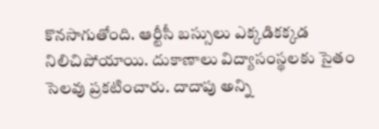కొనసాగుతోంది. ఆర్టీసీ బస్సులు ఎక్కడికక్కడ నిలిచిపోయాయి. దుకాణాలు విద్యాసంస్థలకు సైతం సెలవు ప్రకటించారు. దాదాపు అన్ని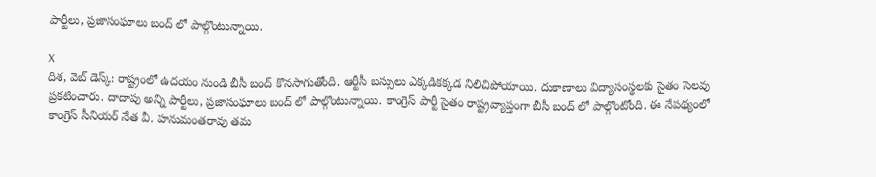పార్టీలు, ప్రజాసంఘాలు బంద్ లో పాల్గొంటున్నాయి.

X
దిశ, వెబ్ డెస్క్: రాష్ట్రంలో ఉదయం నుండి బీసీ బంద్ కొనసాగుతోంది. ఆర్టీసీ బస్సులు ఎక్కడికక్కడ నిలిచిపోయాయి. దుకాణాలు విద్యాసంస్థలకు సైతం సెలవు ప్రకటించారు. దాదాపు అన్ని పార్టీలు, ప్రజాసంఘాలు బంద్ లో పాల్గొంటున్నాయి. కాంగ్రెస్ పార్టీ సైతం రాష్ట్రవ్యాప్తంగా బీసీ బంద్ లో పాల్గొంటోంది. ఈ నేపథ్యంలో కాంగ్రెస్ సీనియర్ నేత వీ. హనుమంతరావు తమ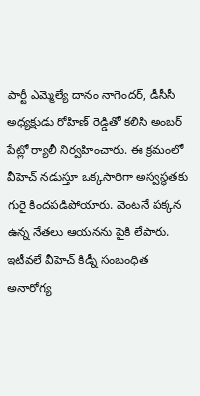పార్టీ ఎమ్మెల్యే దానం నాగెందర్, డీసీసీ అధ్యక్షుడు రోహిణ్ రెడ్డితో కలిసి అంబర్ పేట్లో ర్యాలీ నిర్వహించారు. ఈ క్రమంలో వీహెచ్ నడుస్తూ ఒక్కసారిగా అస్వస్థతకు గురై కిందపడిపోయారు. వెంటనే పక్కన ఉన్న నేతలు ఆయనను పైకి లేపారు. ఇటీవలే వీహెచ్ కిడ్నీ సంబంధిత అనారోగ్య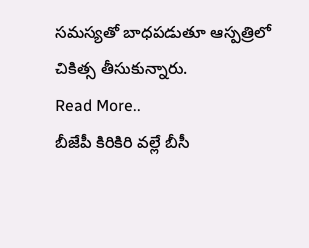సమస్యతో బాధపడుతూ ఆస్పత్రిలో చికిత్స తీసుకున్నారు.
Read More..
బీజేపీ కిరికిరి వల్లే బీసీ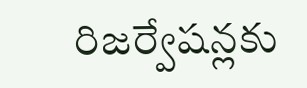రిజర్వేషన్లకు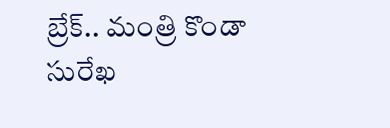బ్రేక్.. మంత్రి కొండా సురేఖ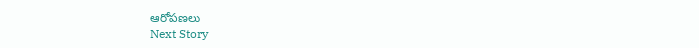ఆరోపణలు
Next Story